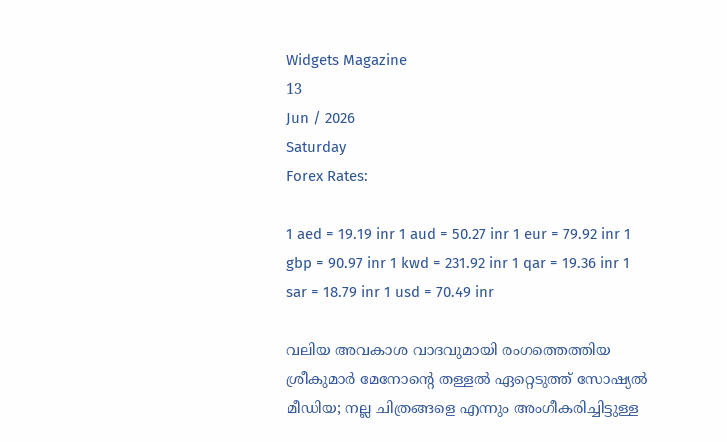Widgets Magazine
13
Jun / 2026
Saturday
Forex Rates:

1 aed = 19.19 inr 1 aud = 50.27 inr 1 eur = 79.92 inr 1 gbp = 90.97 inr 1 kwd = 231.92 inr 1 qar = 19.36 inr 1 sar = 18.79 inr 1 usd = 70.49 inr

വലിയ അവകാശ വാദവുമായി രംഗത്തെത്തിയ ശ്രീകുമാർ മേനോന്റെ തള്ളൽ ഏറ്റെടുത്ത് സോഷ്യൽ മീഡിയ; നല്ല ചിത്രങ്ങളെ എന്നും അംഗീകരിച്ചിട്ടുള്ള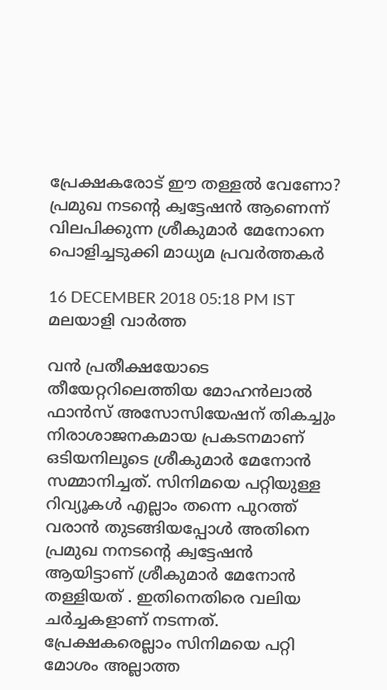പ്രേക്ഷകരോട് ഈ തള്ളൽ വേണോ? പ്രമുഖ നടന്റെ ക്വട്ടേഷൻ ആണെന്ന് വിലപിക്കുന്ന ശ്രീകുമാർ മേനോനെ പൊളിച്ചടുക്കി മാധ്യമ പ്രവർത്തകർ

16 DECEMBER 2018 05:18 PM IST
മലയാളി വാര്‍ത്ത

വൻ പ്രതീക്ഷയോടെ തീയേറ്ററിലെത്തിയ മോഹൻലാൽ ഫാൻസ്‌ അസോസിയേഷന് തികച്ചും നിരാശാജനകമായ പ്രകടനമാണ് ഒടിയനിലൂടെ ശ്രീകുമാർ മേനോൻ സമ്മാനിച്ചത്. സിനിമയെ പറ്റിയുള്ള റിവ്യൂകൾ എല്ലാം തന്നെ പുറത്ത് വരാൻ തുടങ്ങിയപ്പോൾ അതിനെ പ്രമുഖ നനടന്റെ ക്വട്ടേഷൻ ആയിട്ടാണ് ശ്രീകുമാർ മേനോൻ തള്ളിയത് . ഇതിനെതിരെ വലിയ ചർച്ചകളാണ് നടന്നത്. പ്രേക്ഷകരെല്ലാം സിനിമയെ പറ്റി മോശം അല്ലാത്ത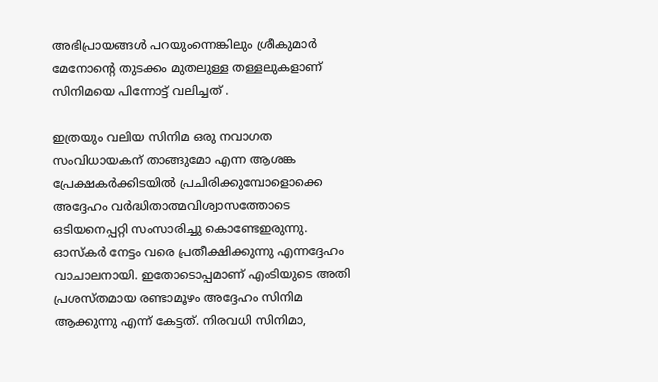അഭിപ്രായങ്ങൾ പറയുംന്നെങ്കിലും ശ്രീകുമാർ മേനോന്റെ തുടക്കം മുതലുള്ള തള്ളലുകളാണ് സിനിമയെ പിന്നോട്ട് വലിച്ചത് .

ഇത്രയും വലിയ സിനിമ ഒരു നവാഗത സംവിധായകന് താങ്ങുമോ എന്ന ആശങ്ക പ്രേക്ഷകർക്കിടയിൽ പ്രചിരിക്കുമ്പോളൊക്കെ അദ്ദേഹം വർദ്ധിതാത്മവിശ്വാസത്തോടെ ഒടിയനെപ്പറ്റി സംസാരിച്ചു കൊണ്ടേഇരുന്നു. ഓസ്കർ നേട്ടം വരെ പ്രതീക്ഷിക്കുന്നു എന്നദ്ദേഹം വാചാലനായി. ഇതോടൊപ്പമാണ് എംടിയുടെ അതി പ്രശസ്തമായ രണ്ടാമൂഴം അദ്ദേഹം സിനിമ ആക്കുന്നു എന്ന് കേട്ടത്. നിരവധി സിനിമാ,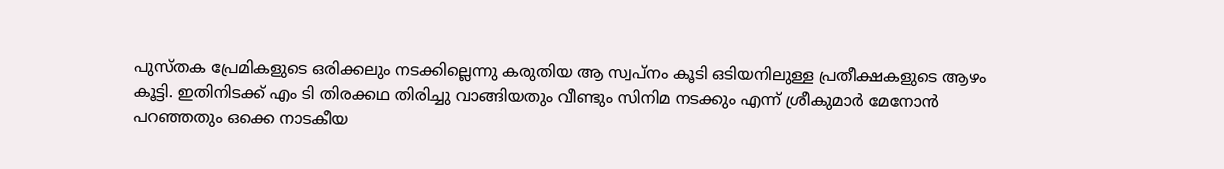പുസ്തക പ്രേമികളുടെ ഒരിക്കലും നടക്കില്ലെന്നു കരുതിയ ആ സ്വപ്നം കൂടി ഒടിയനിലുള്ള പ്രതീക്ഷകളുടെ ആഴം കൂട്ടി. ഇതിനിടക്ക് എം ടി തിരക്കഥ തിരിച്ചു വാങ്ങിയതും വീണ്ടും സിനിമ നടക്കും എന്ന് ശ്രീകുമാർ മേനോൻ പറഞ്ഞതും ഒക്കെ നാടകീയ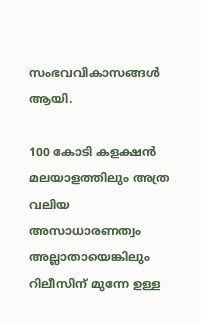സംഭവവികാസങ്ങൾ ആയി.

100 കോടി കളക്ഷൻ മലയാളത്തിലും അത്ര വലിയ അസാധാരണത്വം അല്ലാതായെങ്കിലും റിലീസിന് മുന്നേ ഉള്ള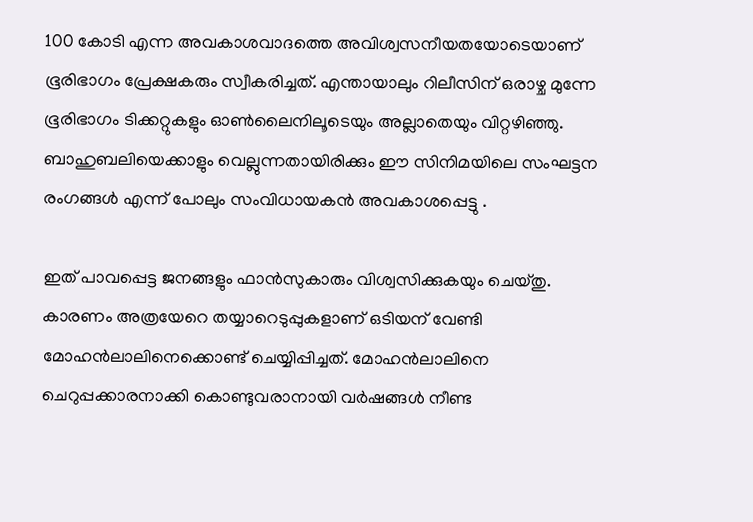100 കോടി എന്ന അവകാശവാദത്തെ അവിശ്വസനീയതയോടെയാണ് ഭൂരിഭാഗം പ്രേക്ഷകരും സ്വീകരിച്ചത്. എന്തായാലും റിലീസിന് ഒരാഴ്ച മുന്നേ ഭൂരിഭാഗം ടിക്കറ്റുകളും ഓൺലൈനിലൂടെയും അല്ലാതെയും വിറ്റഴിഞ്ഞു. ബാഹുബലിയെക്കാളും വെല്ലുന്നതായിരിക്കും ഈ സിനിമയിലെ സംഘട്ടന രംഗങ്ങൾ എന്ന് പോലും സംവിധായകൻ അവകാശപ്പെട്ടു .

ഇത് പാവപ്പെട്ട ജനങ്ങളും ഫാൻസുകാരും വിശ്വസിക്കുകയും ചെയ്തു. കാരണം അത്രയേറെ തയ്യാറെടുപ്പുകളാണ് ഒടിയന് വേണ്ടി മോഹൻലാലിനെക്കൊണ്ട് ചെയ്യിപ്പിച്ചത്. മോഹൻലാലിനെ ചെറുപ്പക്കാരനാക്കി കൊണ്ടുവരാനായി വർഷങ്ങൾ നീണ്ട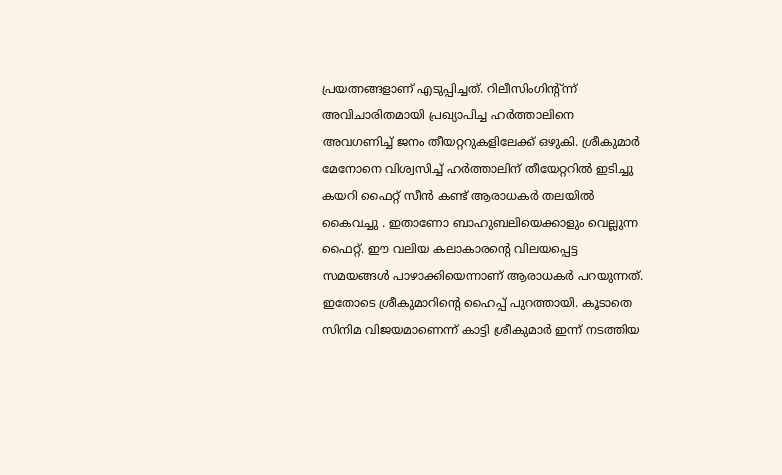പ്രയത്നങ്ങളാണ് എടുപ്പിച്ചത്. റിലീസിംഗിന്റ്ന്ന് അവിചാരിതമായി പ്രഖ്യാപിച്ച ഹർത്താലിനെ അവഗണിച്ച് ജനം തീയറ്ററുകളിലേക്ക് ഒഴുകി. ശ്രീകുമാർ മേനോനെ വിശ്വസിച്ച് ഹർത്താലിന് തീയേറ്ററിൽ ഇടിച്ചു കയറി ഫൈറ്റ് സീൻ കണ്ട് ആരാധകർ തലയിൽ കൈവച്ചു . ഇതാണോ ബാഹുബലിയെക്കാളും വെല്ലുന്ന ഫൈറ്റ്. ഈ വലിയ കലാകാരന്റെ വിലയപ്പെട്ട സമയങ്ങൾ പാഴാക്കിയെന്നാണ് ആരാധകർ പറയുന്നത്. ഇതോടെ ശ്രീകുമാറിന്റെ ഹൈപ്പ് പുറത്തായി. കൂടാതെ സിനിമ വിജയമാണെന്ന് കാട്ടി ശ്രീകുമാർ ഇന്ന് നടത്തിയ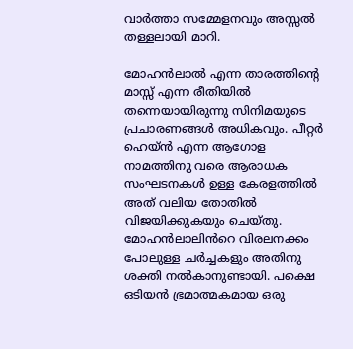വാർത്താ സമ്മേളനവും അസ്സൽ തള്ളലായി മാറി.

മോഹൻലാൽ എന്ന താരത്തിന്റെ മാസ്സ് എന്ന രീതിയിൽ തന്നെയായിരുന്നു സിനിമയുടെ പ്രചാരണങ്ങൾ അധികവും. പീറ്റർ ഹെയ്‌ൻ എന്ന ആഗോള നാമത്തിനു വരെ ആരാധക സംഘടനകൾ ഉള്ള കേരളത്തിൽ അത് വലിയ തോതിൽ വിജയിക്കുകയും ചെയ്തു. മോഹൻലാലിൻറെ വിരലനക്കം പോലുള്ള ചർച്ചകളും അതിനു ശക്തി നല്‍കാനുണ്ടായി. പക്ഷെ ഒടിയൻ ഭ്രമാത്മകമായ ഒരു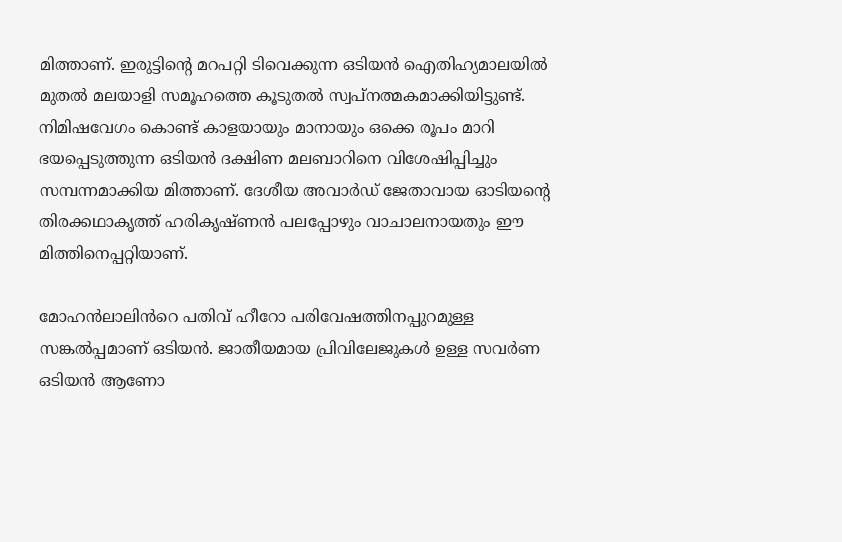മിത്താണ്. ഇരുട്ടിന്റെ മറപറ്റി ടിവെക്കുന്ന ഒടിയൻ ഐതിഹ്യമാലയിൽ മുതൽ മലയാളി സമൂഹത്തെ കൂടുതൽ സ്വപ്നത്മകമാക്കിയിട്ടുണ്ട്. നിമിഷവേഗം കൊണ്ട് കാളയായും മാനായും ഒക്കെ രൂപം മാറി ഭയപ്പെടുത്തുന്ന ഒടിയൻ ദക്ഷിണ മലബാറിനെ വിശേഷിപ്പിച്ചും സമ്പന്നമാക്കിയ മിത്താണ്. ദേശീയ അവാർഡ് ജേതാവായ ഓടിയന്റെ തിരക്കഥാകൃത്ത് ഹരികൃഷ്ണൻ പലപ്പോഴും വാചാലനായതും ഈ മിത്തിനെപ്പറ്റിയാണ്.

മോഹൻലാലിൻറെ പതിവ് ഹീറോ പരിവേഷത്തിനപ്പുറമുള്ള സങ്കൽപ്പമാണ് ഒടിയൻ. ജാതീയമായ പ്രിവിലേജുകൾ ഉള്ള സവർണ ഒടിയൻ ആണോ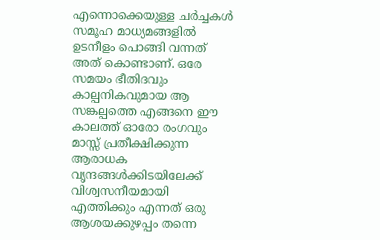എന്നൊക്കെയുള്ള ചര്‍ച്ചകള്‍ സമൂഹ മാധ്യമങ്ങളിൽ ഉടനീളം പൊങ്ങി വന്നത് അത് കൊണ്ടാണ്. ഒരേ സമയം ഭീതിദവും കാല്പനികവുമായ ആ സങ്കല്പത്തെ എങ്ങനെ ഈ കാലത്ത് ഓരോ രംഗവും മാസ്സ് പ്രതീക്ഷിക്കുന്ന ആരാധക വൃന്ദങ്ങൾക്കിടയിലേക്ക് വിശ്വസനീയമായി എത്തിക്കും എന്നത് ഒരു ആശയക്കുഴപ്പം തന്നെ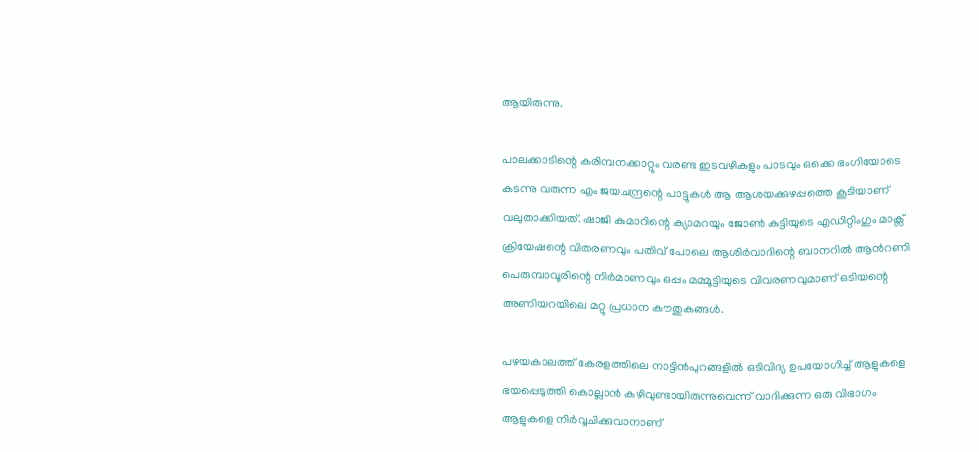ആയിരുന്നു.

പാലക്കാടിന്റെ കരിമ്പനക്കാറ്റും വരണ്ട ഇടവഴികളും പാടവും ഒക്കെ ഭംഗിയോടെ കടന്നു വരുന്ന എം ജയചന്ദ്രന്റെ പാട്ടുകൾ ആ ആശയക്കുഴപ്പത്തെ കൂടിയാണ് വലുതാക്കിയത്. ഷാജി കുമാറിന്റെ ക്യാമറയും ജോൺ കുട്ടിയുടെ എഡിറ്റിംഗും മാക്സ് ക്രിയേഷന്റെ വിതരണവും പതിവ് പോലെ ആശിർവാദിന്റെ ബാനറിൽ ആൻറണി പെരുമ്പാവൂരിന്റെ നിർമാണവും ഒപ്പം മമ്മൂട്ടിയുടെ വിവരണവുമാണ് ഒടിയന്റെ അണിയറയിലെ മറ്റു പ്രധാന കൗതുകങ്ങൾ.

പഴയകാലത്ത് കേരളത്തിലെ നാട്ടിന്‍പുറങ്ങളില്‍ ഒടിവിദ്യ ഉപയോഗിച്ച്‌ ആളുകളെ ഭയപ്പെടുത്തി കൊല്ലാന്‍ കഴിവുണ്ടായിരുന്നുവെന്ന് വാദിക്കുന്ന ഒരു വിഭാഗം ആളുകളെ നിര്‍വ്വചിക്കുവാനാണ്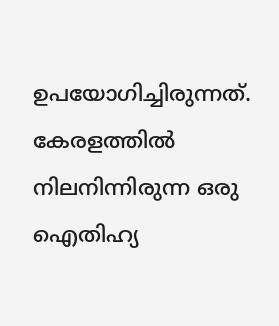ഉപയോഗിച്ചിരുന്നത്. കേരളത്തില്‍ നിലനിന്നിരുന്ന ഒരു ഐതിഹ്യ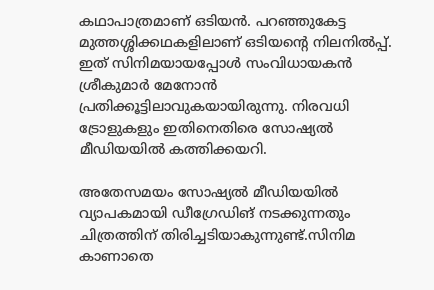കഥാപാത്രമാണ് ഒടിയന്‍. പറഞ്ഞുകേട്ട മുത്തശ്ശിക്കഥകളിലാണ് ഒടിയന്റെ നിലനില്‍പ്പ്. ഇത് സിനിമയായപ്പോള്‍ സംവിധായകന്‍ ശ്രീകുമാര്‍ മേനോന്‍ പ്രതിക്കൂട്ടിലാവുകയായിരുന്നു. നിരവധി ട്രോളുകളും ഇതിനെതിരെ സോഷ്യൽ മീഡിയയിൽ കത്തിക്കയറി.

അതേസമയം സോഷ്യല്‍ മീഡിയയില്‍ വ്യാപകമായി ഡീഗ്രേഡിങ് നടക്കുന്നതും ചിത്രത്തിന് തിരിച്ചടിയാകുന്നുണ്ട്.സിനിമ കാണാതെ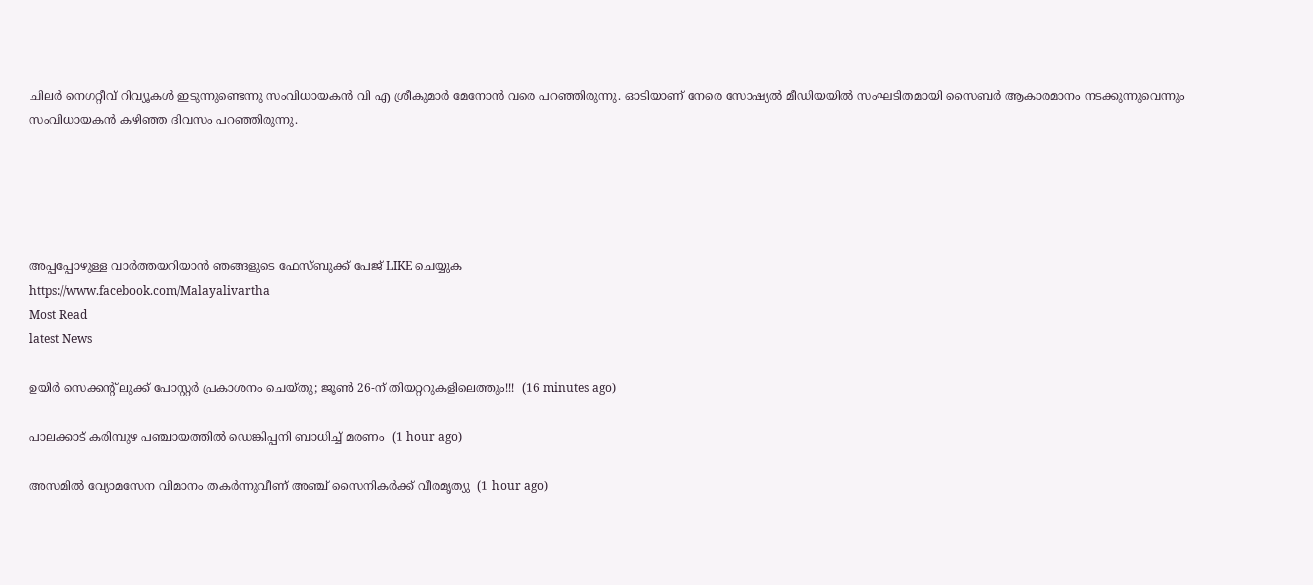ചിലര്‍ നെഗറ്റീവ് റിവ്യൂകള്‍ ഇടുന്നുണ്ടെന്നു സംവിധായകന്‍ വി എ ശ്രീകുമാര്‍ മേനോന്‍ വരെ പറഞ്ഞിരുന്നു. ഓടിയാണ് നേരെ സോഷ്യല്‍ മീഡിയയില്‍ സംഘടിതമായി സൈബര്‍ ആകാരമാനം നടക്കുന്നുവെന്നും സംവിധായകന്‍ കഴിഞ്ഞ ദിവസം പറഞ്ഞിരുന്നു.





അപ്പപ്പോഴുള്ള വാര്‍ത്തയറിയാന്‍ ഞങ്ങളുടെ ഫേസ്‌ബുക്ക്‌ പേജ് LIKE ചെയ്യുക
https://www.facebook.com/Malayalivartha
Most Read
latest News

ഉയിർ സെക്കൻ്റ് ലുക്ക് പോസ്റ്റർ പ്രകാശനം ചെയ്തു; ജൂൺ 26-ന് തിയറ്ററുകളിലെത്തും!!!  (16 minutes ago)

പാലക്കാട് കരിമ്പുഴ പഞ്ചായത്തിൽ ഡെങ്കിപ്പനി ബാധിച്ച് മരണം  (1 hour ago)

അസമിൽ വ്യോമസേന വിമാനം തകർന്നുവീണ് അഞ്ച് സൈനികർക്ക് വീരമൃത്യു  (1 hour ago)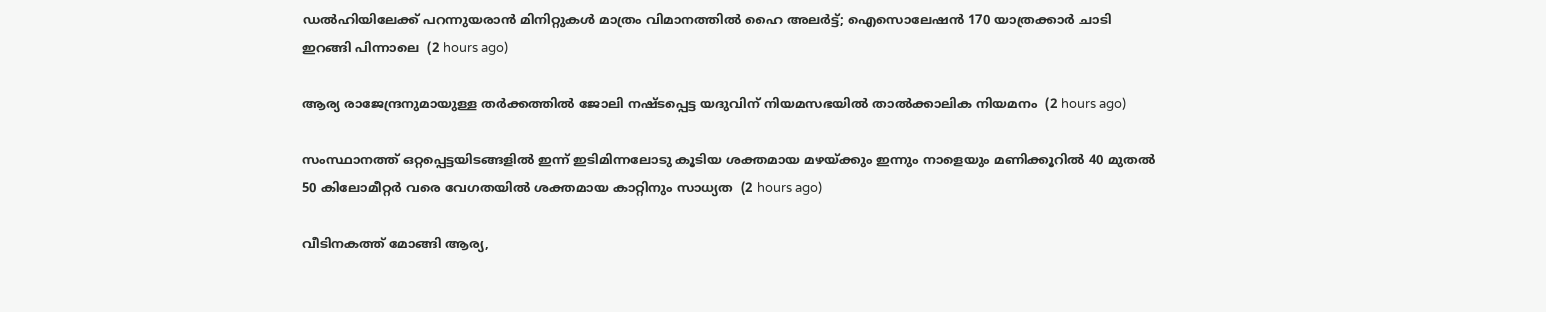ഡൽഹിയിലേക്ക് പറന്നുയരാൻ മിനിറ്റുകൾ മാത്രം വിമാനത്തിൽ ഹൈ അലർട്ട്; ഐസൊലേഷൻ 170 യാത്രക്കാർ ചാടി ഇറങ്ങി പിന്നാലെ  (2 hours ago)

ആര്യ രാജേന്ദ്രനുമായുള്ള തര്‍ക്കത്തില്‍ ജോലി നഷ്ടപ്പെട്ട യദുവിന് നിയമസഭയില്‍ താല്‍ക്കാലിക നിയമനം  (2 hours ago)

സംസ്ഥാനത്ത് ഒറ്റപ്പെട്ടയിടങ്ങളിൽ ഇന്ന് ഇടിമിന്നലോടു കൂടിയ ശക്തമായ മഴയ്‌ക്കും ഇന്നും നാളെയും മണിക്കൂറിൽ 40 മുതൽ 50 കിലോമീറ്റർ വരെ വേഗതയിൽ ശക്തമായ കാറ്റിനും സാധ്യത  (2 hours ago)

വീടിനകത്ത് മോങ്ങി ആര്യ,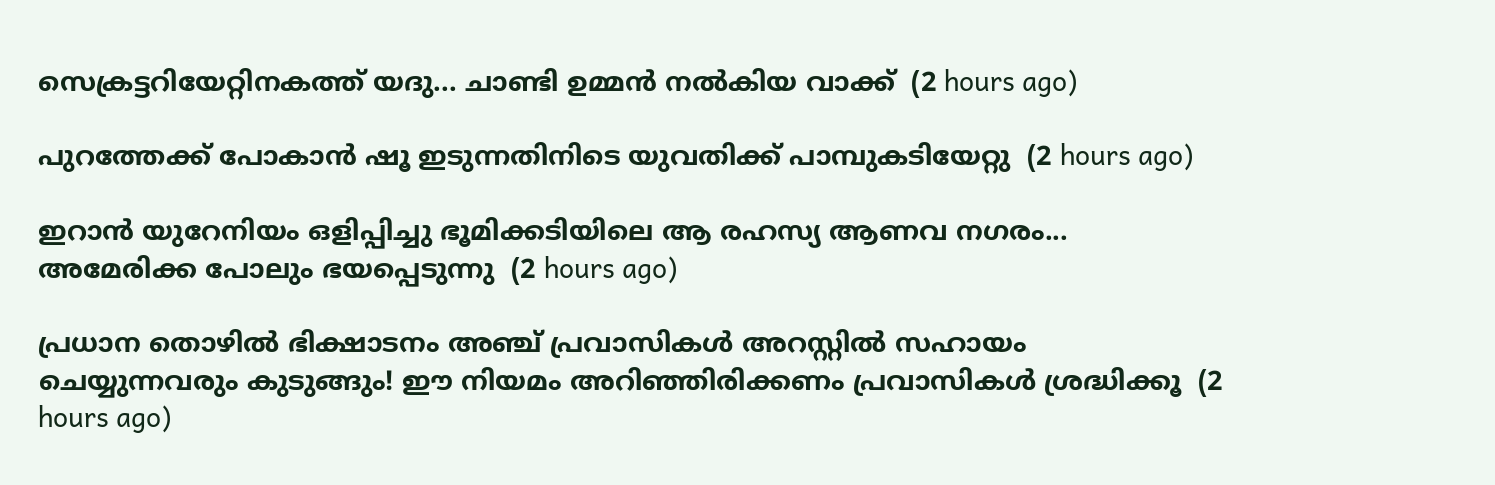സെക്രട്ടറിയേറ്റിനകത്ത് യദു... ചാണ്ടി ഉമ്മൻ നൽകിയ വാക്ക്  (2 hours ago)

പുറത്തേക്ക് പോകാന്‍ ഷൂ ഇടുന്നതിനിടെ യുവതിക്ക് പാമ്പുകടിയേറ്റു  (2 hours ago)

ഇറാൻ യുറേനിയം ഒളിപ്പിച്ചു ഭൂമിക്കടിയിലെ ആ രഹസ്യ ആണവ നഗരം... അമേരിക്ക പോലും ഭയപ്പെടുന്നു  (2 hours ago)

പ്രധാന തൊഴിൽ ഭിക്ഷാടനം അഞ്ച് പ്രവാസികൾ അറസ്റ്റിൽ സഹായം ചെയ്യുന്നവരും കുടുങ്ങും! ഈ നിയമം അറിഞ്ഞിരിക്കണം പ്രവാസികൾ ശ്രദ്ധിക്കൂ  (2 hours ago)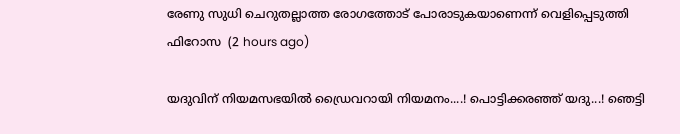രേണു സുധി ചെറുതല്ലാത്ത രോഗത്തോട് പോരാടുകയാണെന്ന് വെളിപ്പെടുത്തി ഫിറോസ  (2 hours ago)

യദുവിന് നിയമസഭയിൽ ഡ്രൈവറായി നിയമനം....! പൊട്ടിക്കരഞ്ഞ് യദു...! ഞെട്ടി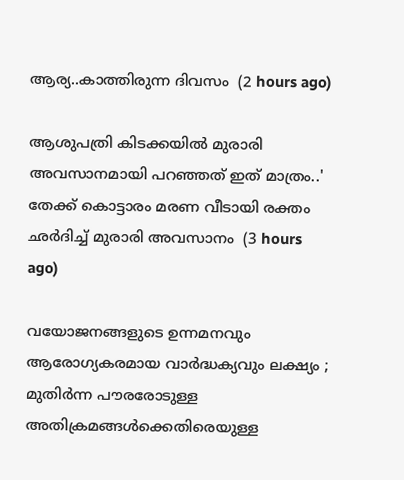ആര്യ..കാത്തിരുന്ന ദിവസം  (2 hours ago)

ആശുപത്രി കിടക്കയിൽ മുരാരി അവസാനമായി പറഞ്ഞത് ഇത് മാത്രം..' തേക്ക് കൊട്ടാരം മരണ വീടായി രക്തം ഛർദിച്ച് മുരാരി അവസാനം  (3 hours ago)

വയോജനങ്ങളുടെ ഉന്നമനവും ആരോഗ്യകരമായ വാർദ്ധക്യവും ലക്ഷ്യം ; മുതിർന്ന പൗരരോടുള്ള അതിക്രമങ്ങൾക്കെതിരെയുള്ള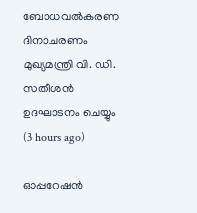ബോധവൽകരണ ദിനാചരണം മുഖ്യമന്ത്രി വി. ഡി. സതീശൻ ഉദഘാടനം ചെയ്യും  (3 hours ago)

ഓപ്പറേഷന്‍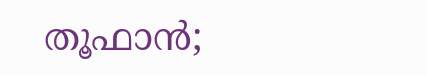തൂഫാന്‍;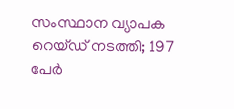സംസ്ഥാന വ്യാപക റെയ്ഡ് നടത്തി; 197 പേർ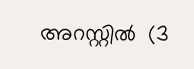അറസ്റ്റിൽ  (3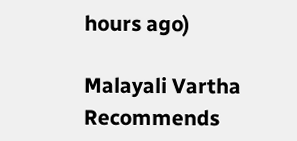hours ago)

Malayali Vartha Recommends